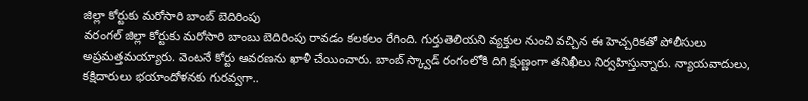జిల్లా కోర్టుకు మరోసారి బాంబ్ బెదిరింపు
వరంగల్ జిల్లా కోర్టుకు మరోసారి బాంబు బెదిరింపు రావడం కలకలం రేగింది. గుర్తుతెలియని వ్యక్తుల నుంచి వచ్చిన ఈ హెచ్చరికతో పోలీసులు అప్రమత్తమయ్యారు. వెంటనే కోర్టు ఆవరణను ఖాళీ చేయించారు. బాంబ్ స్క్వాడ్ రంగంలోకి దిగి క్షుణ్ణంగా తనిఖీలు నిర్వహిస్తున్నారు. న్యాయవాదులు, కక్షిదారులు భయాందోళనకు గురవ్వగా..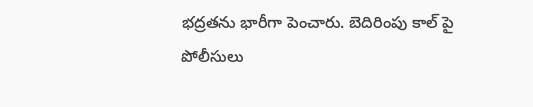భద్రతను భారీగా పెంచారు. బెదిరింపు కాల్ పై పోలీసులు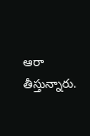ఆరా తీస్తున్నారు.